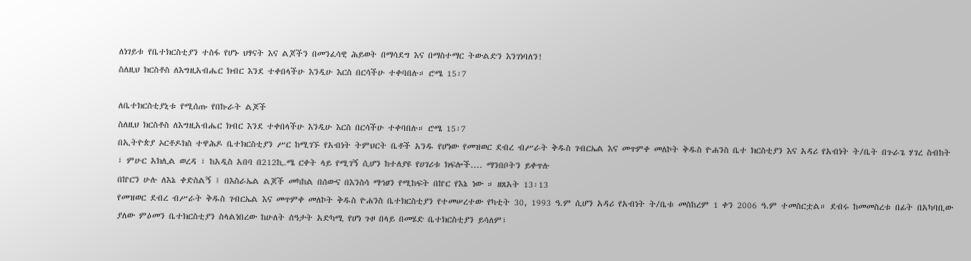ለነገይቱ የቤተክርስቲያን ተስፋ የሆኑ ህፃናት እና ልጆችን በመንፈሳዊ ሕይወት በማሳደግ እና በማስተማር ትውልድን እንገነባለን!
ስለዚህ ክርስቶስ ለእግዚአብሔር ክብር እንደ ተቀበላችሁ እንዲሁ እርስ በርሳችሁ ተቀባበሉ። ሮሜ 15፡7

ለቤተክርስቲያኒቱ የሚሰጡ የበኩራት ልጆች
ስለዚህ ክርስቶስ ለእግዚአብሔር ክብር እንደ ተቀበላችሁ እንዲሁ እርስ በርሳችሁ ተቀባበሉ። ሮሜ 15፡7
በኢትዮጵያ ኦርቶዶክስ ተዋሕዶ ቤተክርስቲያን ሥር ከሚገኙ የአብነት ትምህርት ቤቶች አንዱ የሆነው የመዝወር ደብረ ብሥራት ቅዱስ ገብርኤል እና መጥምቀ መለኮት ቅዱስ ዮሐንስ ቤተ ክርስቲያን እና አዳሪ የአብነት ት/ቤት በጉራጌ ሃገረ ስብከት ፣ ምሁር አክሊል ወረዳ ፣ ከአዲስ አበባ በ212ኪ.ሜ ርቀት ላይ የሚገኝ ሲሆን ከተለያዩ የሀገሪቱ ክፍሎች.... ማንበቦትን ይቀጥሉ
በኵርን ሁሉ ለእኔ ቀድስልኝ ፤ በእስራኤል ልጆች መካከል በሰውና በእንስሳ ማኅፀን የሚከፍት በኵር የእኔ ነው ። ዘጸአት 13፡13
የመዝወር ደብረ ብሥራት ቅዱስ ገብርኤል እና መጥምቀ መለኮት ቅዱስ ዮሐንስ ቤተክርስቲያን የተመሠረተው የካቲት 30, 1993 ዓ.ም ሲሆን አዳሪ የአብነት ት/ቤቱ መስከረም 1 ቀን 2006 ዓ.ም ተመስርቷል። ደብሩ ከመመስረቱ በፊት በአካባቢው ያለው ምዕመን ቤተክርስቲያን ስላልነበረው ከሁለት ሰዓታት አድካሚ የሆነ ጉዞ በላይ በመሄድ ቤተክርስቲያን ይሳለም፣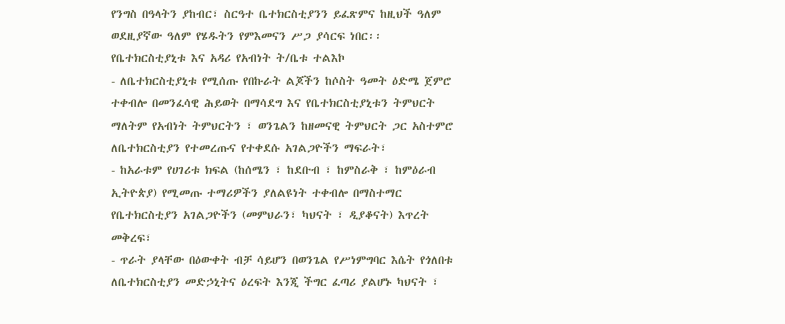የንግስ በዓላትን ያከብር፣ ስርዓተ ቤተክርስቲያንን ይፈጽምና ከዚህች ዓለም ወደዚያኛው ዓለም የሄዱትን የምእመናን ሥጋ ያሳርፍ ነበር፡፡
የቤተክርስቲያኒቱ እና አዳሪ የአብነት ት/ቤቱ ተልእኮ
- ለቤተክርስቲያኒቱ የሚሰጡ የበኩራት ልጆችን ከሶስት ዓመት ዕድሜ ጀምሮ ተቀብሎ በመንፈሳዊ ሕይወት በማሳደግ እና የቤተክርስቲያኒቱን ትምህርት ማለትም የአብነት ትምህርትን ፣ ወንጌልን ከዘመናዊ ትምህርት ጋር አስተምሮ ለቤተክርስቲያን የተመረጡና የተቀደሱ አገልጋዮችን ማፍራት፣
- ከአራቱም የሀገሪቱ ክፍል (ከሰሜን ፣ ከደቡብ ፣ ከምስራቅ ፣ ከምዕራብ ኢትዮጵያ) የሚመጡ ተማሪዎችን ያለልዩነት ተቀብሎ በማስተማር የቤተክርስቲያን አገልጋዮችን (መምህራን፣ ካህናት ፣ ዲያቆናት) እጥረት መቅረፍ፣
- ጥራት ያላቸው በዕውቀት ብቻ ሳይሆን በወንጌል የሥነምግባር እሴት የጎለበቱ ለቤተክርስቲያን መድኃኒትና ዕረፍት እንጂ ችግር ፈጣሪ ያልሆኑ ካህናት ፣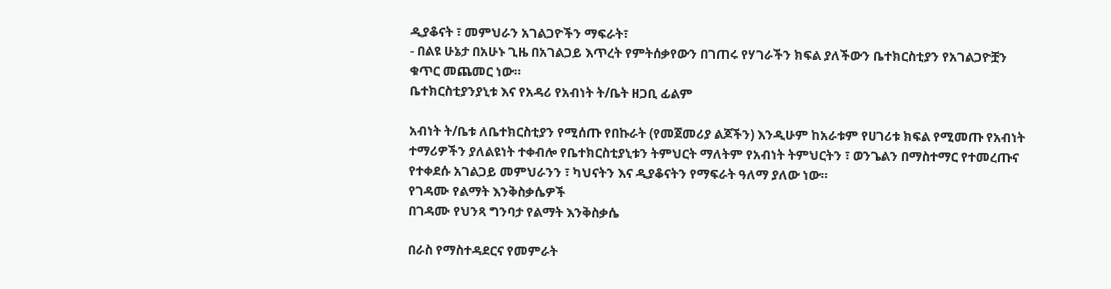ዲያቆናት ፣ መምህራን አገልጋዮችን ማፍራት፣
- በልዩ ሁኔታ በአሁኑ ጊዜ በአገልጋይ እጥረት የምትሰቃየውን በገጠሩ የሃገራችን ክፍል ያለችውን ቤተክርስቲያን የአገልጋዮቿን ቁጥር መጨመር ነው።
ቤተክርስቲያንያኒቱ እና የአዳሪ የአብነት ት/ቤት ዘጋቢ ፊልም

አብነት ት/ቤቱ ለቤተክርስቲያን የሚሰጡ የበኩራት (የመጀመሪያ ልጆችን) እንዲሁም ከአራቱም የሀገሪቱ ክፍል የሚመጡ የአብነት ተማሪዎችን ያለልዩነት ተቀብሎ የቤተክርስቲያኒቱን ትምህርት ማለትም የአብነት ትምህርትን ፣ ወንጌልን በማስተማር የተመረጡና የተቀደሱ አገልጋይ መምህራንን ፣ ካህናትን እና ዲያቆናትን የማፍራት ዓለማ ያለው ነው።
የገዳሙ የልማት እንቅስቃሴዎች
በገዳሙ የህንጻ ግንባታ የልማት እንቅስቃሴ

በራስ የማስተዳደርና የመምራት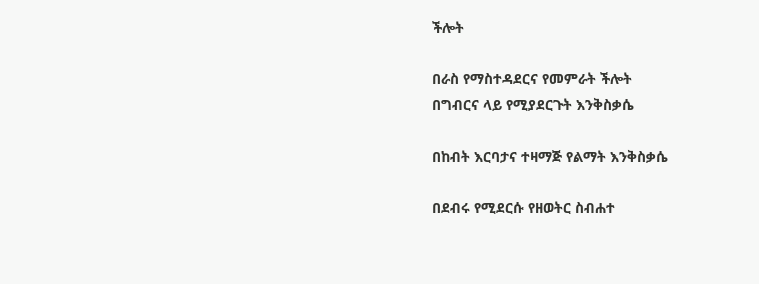ችሎት

በራስ የማስተዳደርና የመምራት ችሎት
በግብርና ላይ የሚያደርጉት እንቅስቃሴ

በከብት እርባታና ተዛማጅ የልማት እንቅስቃሴ

በደብሩ የሚደርሱ የዘወትር ስብሐተ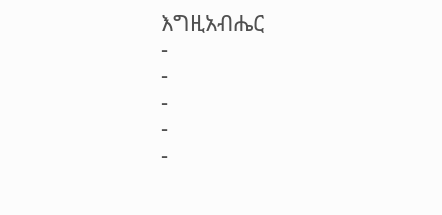እግዚአብሔር
-
-
-
-
-